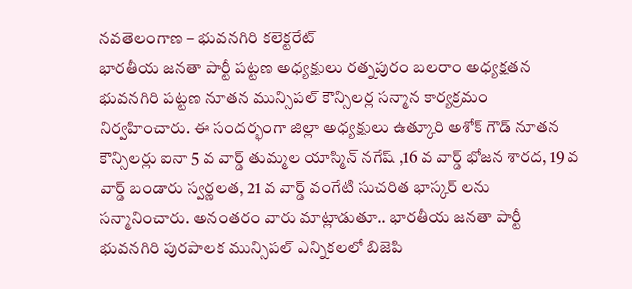నవతెలంగాణ – భువనగిరి కలెక్టరేట్
భారతీయ జనతా పార్టీ పట్టణ అధ్యక్షులు రత్నపురం బలరాం అధ్యక్షతన భువనగిరి పట్టణ నూతన మున్సిపల్ కౌన్సిలర్ల సన్మాన కార్యక్రమం నిర్వహించారు. ఈ సందర్భంగా జిల్లా అధ్యక్షులు ఉత్కూరి అశోక్ గౌడ్ నూతన కౌన్సిలర్లు ఐనా 5 వ వార్డ్ తుమ్మల యాస్మిన్ నగేష్ ,16 వ వార్డ్ భోజన శారద, 19 వ వార్డ్ బండారు స్వర్ణలత, 21 వ వార్డ్ వంగేటి సుచరిత భాస్కర్ లను సన్మానించారు. అనంతరం వారు మాట్లాడుతూ.. భారతీయ జనతా పార్టీ భువనగిరి పురపాలక మున్సిపల్ ఎన్నికలలో బిజెపి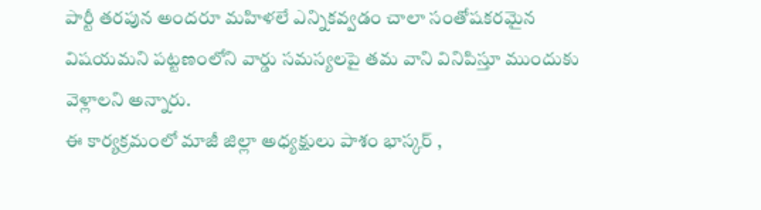పార్టీ తరపున అందరూ మహిళలే ఎన్నికవ్వడం చాలా సంతోషకరమైన విషయమని పట్టణంలోని వార్డు సమస్యలపై తమ వాని వినిపిస్తూ ముందుకు వెళ్లాలని అన్నారు.
ఈ కార్యక్రమంలో మాజీ జిల్లా అధ్యక్షులు పాశం భాస్కర్ ,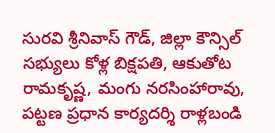సురవి శ్రీనివాస్ గౌడ్, జిల్లా కౌన్సిల్ సభ్యులు కోళ్ల బిక్షపతి, ఆకుతోట రామకృష్ణ, మంగు నరసింహారావు, పట్టణ ప్రధాన కార్యదర్శి రాళ్లబండి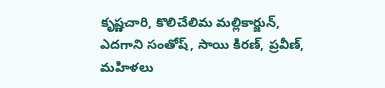కృష్ణచారి, కొలిచేలిమ మల్లికార్జున్, ఎదగాని సంతోష్, సాయి కిరణ్, ప్రవీణ్, మహిళలు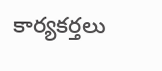కార్యకర్తలు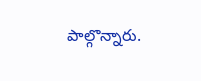పాల్గొన్నారు.